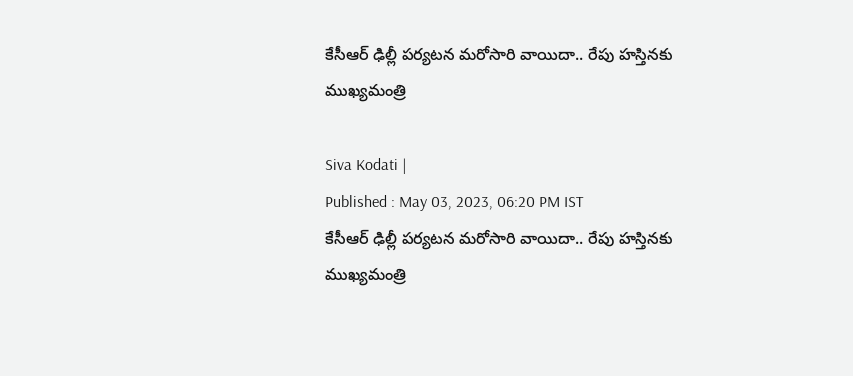కేసీఆర్ ఢిల్లీ పర్యటన మరోసారి వాయిదా.. రేపు హస్తినకు ముఖ్యమంత్రి

Siva Kodati |
Published : May 03, 2023, 06:20 PM IST
కేసీఆర్ ఢిల్లీ పర్యటన మరోసారి వాయిదా.. రేపు హస్తినకు ముఖ్యమంత్రి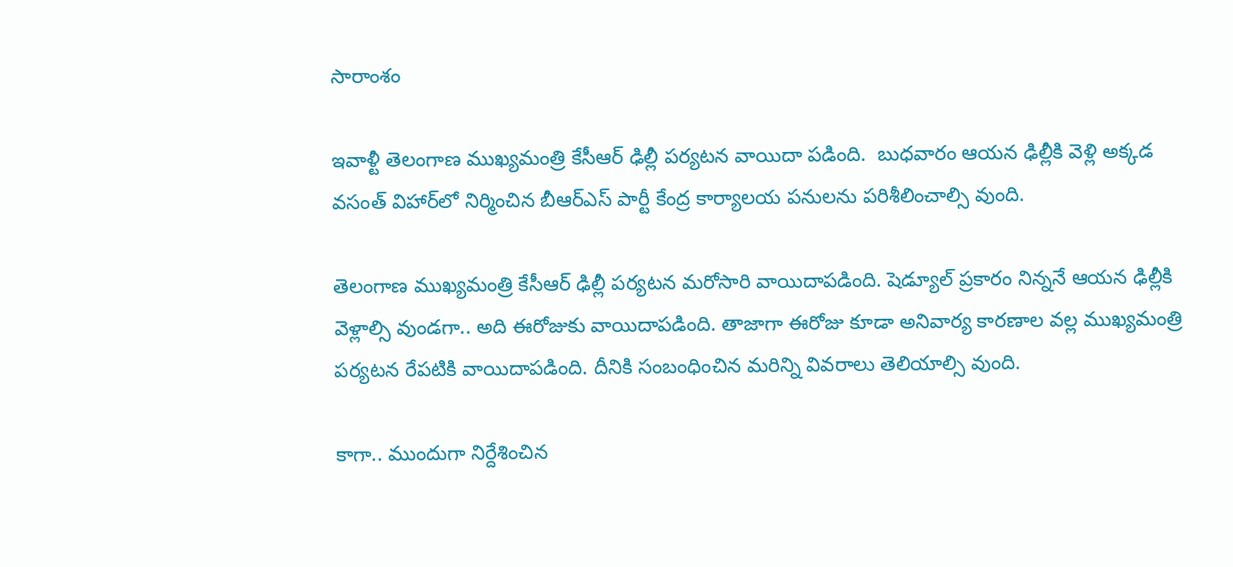సారాంశం

ఇవాళ్టీ తెలంగాణ ముఖ్యమంత్రి కేసీఆర్ ఢిల్లీ పర్యటన వాయిదా పడింది.  బుధవారం ఆయన ఢిల్లీకి వెళ్లి అక్కడ వసంత్ విహార్‌లో నిర్మించిన బీఆర్ఎస్ పార్టీ కేంద్ర కార్యాలయ పనులను పరిశీలించాల్సి వుంది.

తెలంగాణ ముఖ్యమంత్రి కేసీఆర్ ఢిల్లీ పర్యటన మరోసారి వాయిదాపడింది. షెడ్యూల్ ప్రకారం నిన్ననే ఆయన ఢిల్లీకి వెళ్లాల్సి వుండగా.. అది ఈరోజుకు వాయిదాపడింది. తాజాగా ఈరోజు కూడా అనివార్య కారణాల వల్ల ముఖ్యమంత్రి పర్యటన రేపటికి వాయిదాపడింది. దీనికి సంబంధించిన మరిన్ని వివరాలు తెలియాల్సి వుంది.

కాగా.. ముందుగా నిర్దేశించిన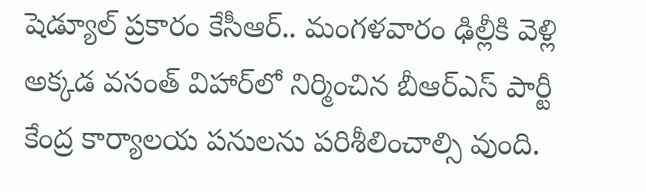షెడ్యూల్ ప్రకారం కేసీఆర్.. మంగళవారం ఢిల్లీకి వెళ్లి అక్కడ వసంత్ విహార్‌లో నిర్మించిన బీఆర్ఎస్ పార్టీ కేంద్ర కార్యాలయ పనులను పరిశీలించాల్సి వుంది.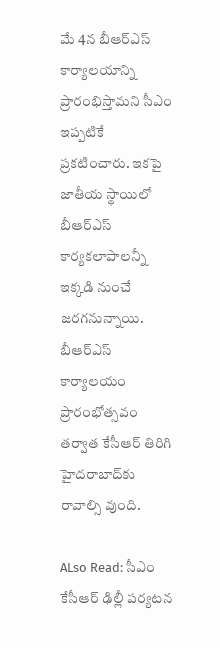మే 4న బీఆర్ఎస్ కార్యాలయాన్ని ప్రారంభిస్తామని సీఎం ఇప్పటికే ప్రకటించారు. ఇకపై జాతీయ స్థాయిలో బీఆర్ఎస్ కార్యకలాపాలన్నీ ఇక్కడి నుంచే జరగనున్నాయి. బీఆర్ఎస్ కార్యాలయం ప్రారంభోత్సవం తర్వాత కేసీఆర్ తిరిగి హైదరాబాద్‌కు రావాల్సి వుంది.

ALso Read: సీఎం కేసీఆర్ ఢిల్లీ పర్యటన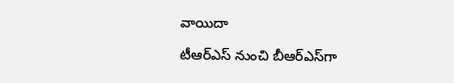వాయిదా

టీఆర్ఎస్ నుంచి బీఆర్‌ఎస్‌గా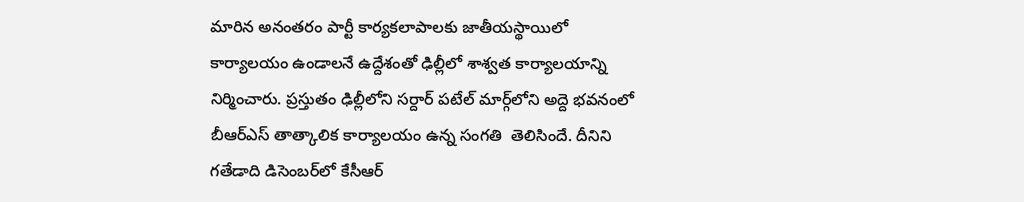మారిన అనంతరం పార్టీ కార్యకలాపాలకు జాతీయస్థాయిలో కార్యాలయం ఉండాలనే ఉద్దేశంతో ఢిల్లీలో శాశ్వత కార్యాలయాన్ని నిర్మించారు. ప్రస్తుతం ఢిల్లీలోని సర్దార్ పటేల్ మార్గ్‌లోని అద్దె భవనంలో బీఆర్ఎస్ తాత్కాలిక కార్యాలయం ఉన్న సంగతి  తెలిసిందే. దీనిని గతేడాది డిసెంబర్‌లో కేసీఆర్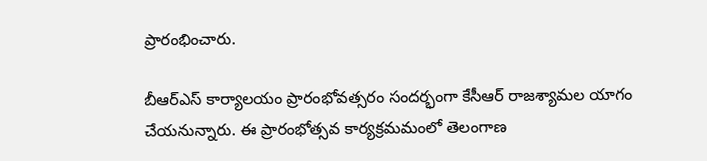ప్రారంభించారు.

బీఆర్ఎస్ కార్యాలయం ప్రారంభోవత్సరం సందర్భంగా కేసీఆర్ రాజశ్యామల యాగం చేయనున్నారు. ఈ ప్రారంభోత్సవ కార్యక్రమమంలో తెలంగాణ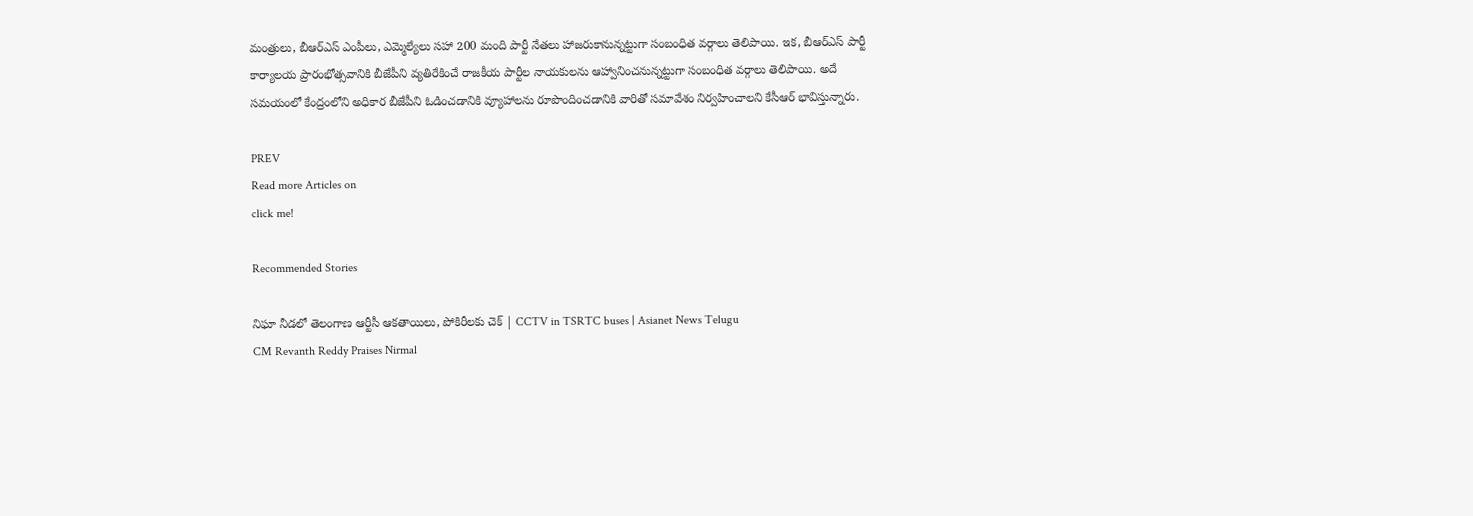మంత్రులు, బీఆర్ఎస్ ఎంపీలు, ఎమ్మెల్యేలు సహా 200 మంది పార్టీ నేతలు హాజరుకానున్నట్టుగా సంబంధిత వర్గాలు తెలిపాయి. ఇక, బీఆర్ఎస్ పార్టీ కార్యాలయ ప్రారంభోత్సవానికి బీజేపీని వ్యతిరేకించే రాజకీయ పార్టీల నాయకులను ఆహ్వానించనున్నట్టుగా సంబంధిత వర్గాలు తెలిపాయి. అదే సమయంలో కేంద్రంలోని అధికార బీజేపీని ఓడించడానికి వ్యూహాలను రూపొందించడానికి వారితో సమావేశం నిర్వహించాలని కేసీఆర్ భావిస్తున్నారు.

PREV
Read more Articles on
click me!

Recommended Stories

నిఘా నీడలో తెలంగాణ ఆర్టీసీ ఆకతాయిలు, పోకిరీలకు చెక్ | CCTV in TSRTC buses | Asianet News Telugu
CM Revanth Reddy Praises Nirmal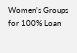Women’s Groups for 100% Loan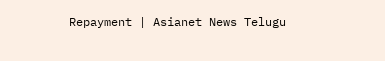Repayment | Asianet News Telugu